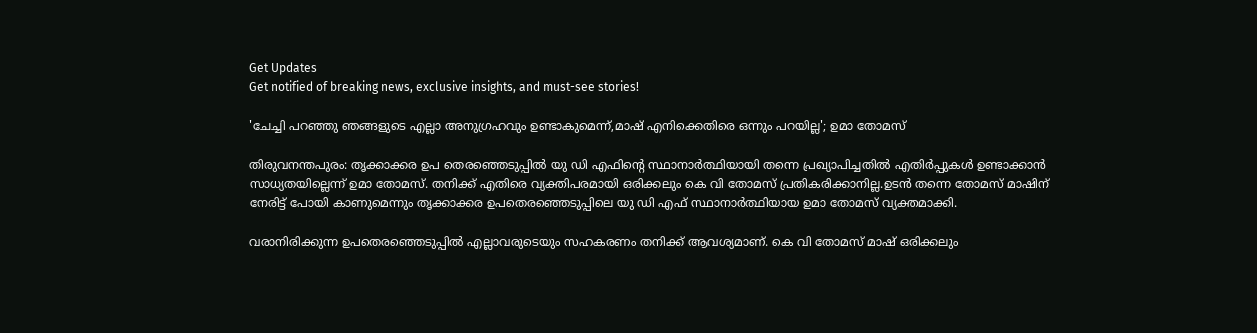Get Updates
Get notified of breaking news, exclusive insights, and must-see stories!

'ചേച്ചി പറഞ്ഞു ഞങ്ങളുടെ എല്ലാ അനുഗ്രഹവും ഉണ്ടാകുമെന്ന്,മാഷ് എനിക്കെതിരെ ഒന്നും പറയില്ല'; ഉമാ തോമസ്

തിരുവനന്തപുരം: തൃക്കാക്കര ഉപ തെരഞ്ഞെടുപ്പിൽ യു ഡി എഫിന്റെ സ്ഥാനാർത്ഥിയായി തന്നെ പ്രഖ്യാപിച്ചതിൽ എതിർപ്പുകൾ ഉണ്ടാക്കാൻ സാധ്യതയില്ലെന്ന് ഉമാ തോമസ്. തനിക്ക് എതിരെ വ്യക്തിപരമായി ഒരിക്കലും കെ വി തോമസ് പ്രതികരിക്കാനില്ല.ഉടൻ തന്നെ തോമസ് മാഷിന് നേരിട്ട് പോയി കാണുമെന്നും തൃക്കാക്കര ഉപതെരഞ്ഞെടുപ്പിലെ യു ഡി എഫ് സ്ഥാനാർത്ഥിയായ ഉമാ തോമസ് വ്യക്തമാക്കി.

വരാനിരിക്കുന്ന ഉപതെരഞ്ഞെടുപ്പിൽ എല്ലാവരുടെയും സഹകരണം തനിക്ക് ആവശ്യമാണ്. കെ വി തോമസ് മാഷ് ഒരിക്കലും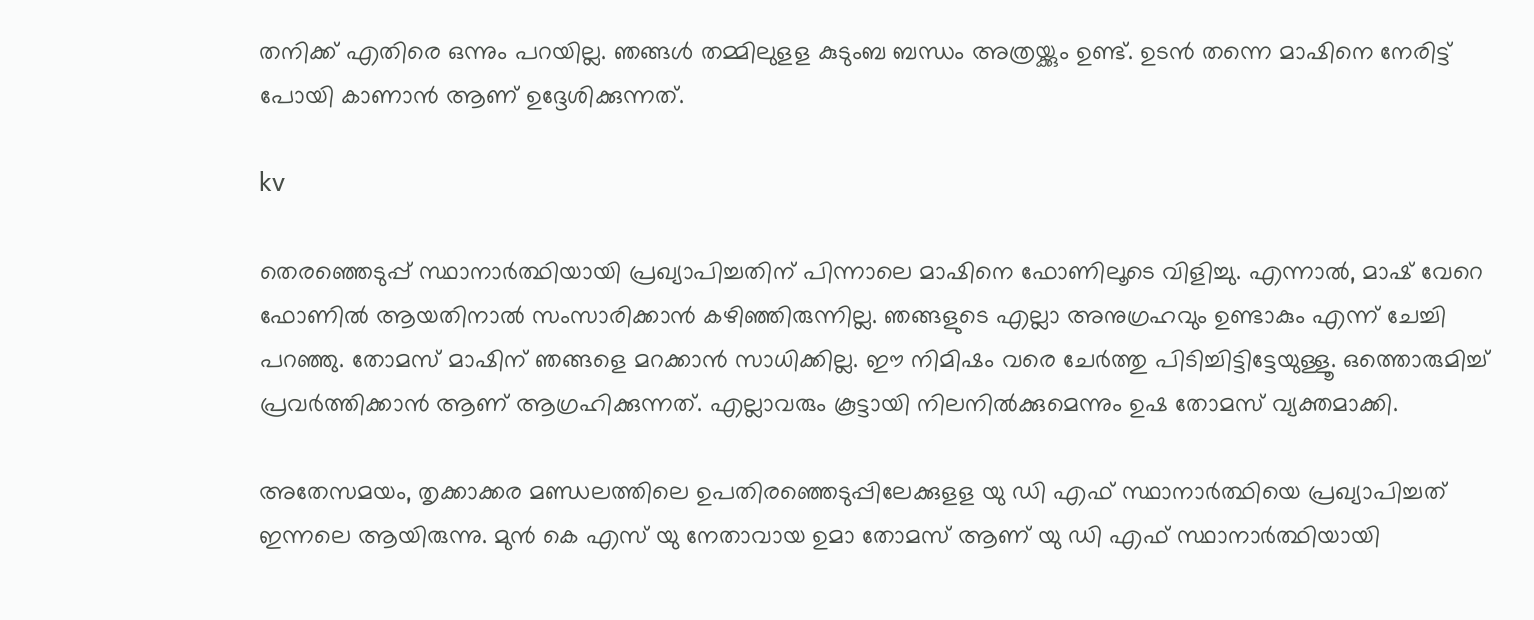തനിക്ക് എതിരെ ഒന്നും പറയില്ല. ഞങ്ങൾ തമ്മിലുളള കുടുംബ ബന്ധം അത്രയ്ക്കും ഉണ്ട്. ഉടൻ തന്നെ മാഷിനെ നേരിട്ട് പോയി കാണാൻ ആണ് ഉദ്ദേശിക്കുന്നത്.

kv

തെരഞ്ഞെടുപ്പ് സ്ഥാനാർത്ഥിയായി പ്രഖ്യാപിച്ചതിന് പിന്നാലെ മാഷിനെ ഫോണിലൂടെ വിളിച്ചു. എന്നാൽ, മാഷ് വേറെ ഫോണിൽ ആയതിനാൽ സംസാരിക്കാൻ കഴിഞ്ഞിരുന്നില്ല. ഞങ്ങളുടെ എല്ലാ അനുഗ്രഹവും ഉണ്ടാകും എന്ന് ചേച്ചി പറഞ്ഞു. തോമസ് മാഷിന് ഞങ്ങളെ മറക്കാൻ സാധിക്കില്ല. ഈ നിമിഷം വരെ ചേർത്തു പിടിച്ചിട്ടിട്ടേയുള്ളൂ. ഒത്തൊരുമിച്ച് പ്രവർത്തിക്കാൻ ആണ് ആഗ്രഹിക്കുന്നത്. എല്ലാവരും കൂട്ടായി നിലനിൽക്കുമെന്നും ഉഷ തോമസ് വ്യക്തമാക്കി.

അതേസമയം, തൃക്കാക്കര മണ്ഡലത്തിലെ ഉപതിരഞ്ഞെടുപ്പിലേക്കുളള യു ഡി എഫ് സ്ഥാനാർത്ഥിയെ പ്രഖ്യാപിച്ചത് ഇന്നലെ ആയിരുന്നു. മുൻ കെ എസ്‌ യു നേതാവായ ഉമാ തോമസ് ആണ് യു ഡി എഫ് സ്ഥാനാർത്ഥിയായി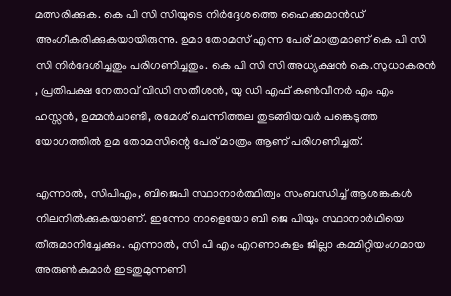മത്സരിക്കുക. കെ പി സി സിയുടെ നിർദ്ദേശത്തെ ഹൈക്കമാൻഡ് അംഗീകരിക്കുകയായിരുന്നു. ഉമാ തോമസ് എന്ന പേര് മാത്രമാണ് കെ പി സി സി നിർദേശിച്ചതും പരിഗണിച്ചതും. കെ പി സി സി അധ്യക്ഷൻ കെ.സുധാകരൻ , പ്രതിപക്ഷ നേതാവ് വിഡി സതീശൻ, യു ഡി എഫ് കൺവീന‍ർ എം എം ഹസ്സൻ, ഉമ്മൻചാണ്ടി, രമേശ് ചെന്നിത്തല തുടങ്ങിയവർ പങ്കെടുത്ത യോഗത്തിൽ ഉമ തോമസിന്റെ പേര് മാത്രം ആണ് പരിഗണിച്ചത്.

എന്നാൽ, സിപിഎം, ബിജെപി സ്ഥാനാർത്ഥിത്വം സംബന്ധിച്ച് ആശങ്കകൾ നിലനിൽക്കുകയാണ്. ഇന്നോ നാളെയോ ബി ജെ പിയും സ്ഥാനാർഥിയെ തീരുമാനിച്ചേക്കും. എന്നാൽ, സി പി എം എറണാകുളം ജില്ലാ കമ്മിറ്റിയംഗമായ അരുണ്‍കുമാർ ഇടതുമുന്നണി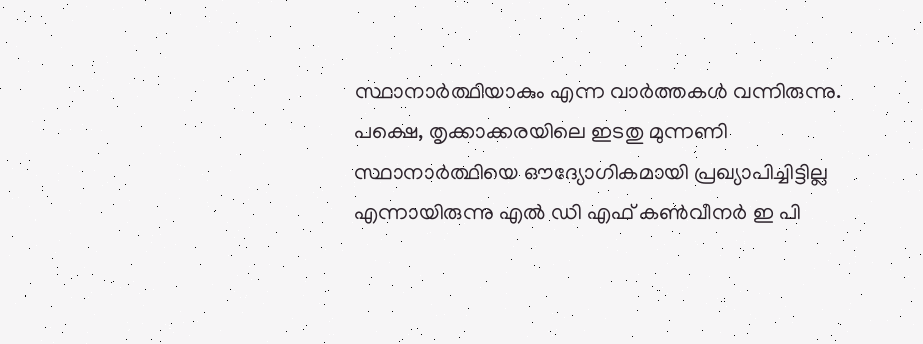സ്ഥാനാർത്ഥിയാകും എന്ന വാർത്തകൾ വന്നിരുന്നു. പക്ഷെ, തൃക്കാക്കരയിലെ ഇടതു മുന്നണി സ്ഥാനാർത്ഥിയെ ഔദ്യോഗികമായി പ്രഖ്യാപിച്ചിട്ടില്ല എന്നായിരുന്നു എൽ ഡി എഫ് കൺവീനർ ഇ പി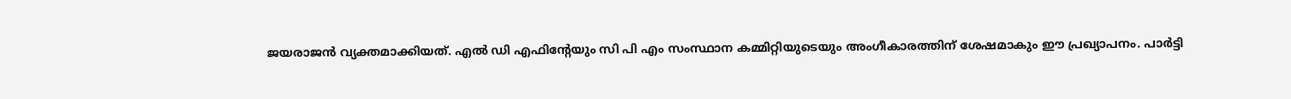ജയരാജൻ വ്യക്തമാക്കിയത്. എൽ ഡി എഫിന്റേയും സി പി എം സംസ്ഥാന കമ്മിറ്റിയുടെയും അംഗീകാരത്തിന് ശേഷമാകും ഈ പ്രഖ്യാപനം. പാർട്ടി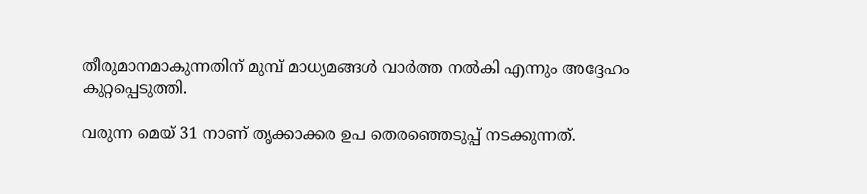തീരുമാനമാകുന്നതിന് മുമ്പ് മാധ്യമങ്ങൾ വാർത്ത നൽകി എന്നും അദ്ദേഹം കുറ്റപ്പെടുത്തി.

വരുന്ന മെയ് 31 നാണ് തൃക്കാക്കര ഉപ തെരഞ്ഞെടുപ്പ് നടക്കുന്നത്.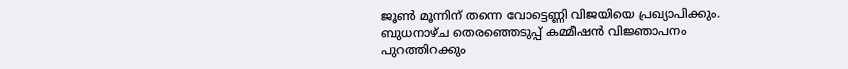ജൂൺ മൂന്നിന് തന്നെ വോട്ടെണ്ണി വിജയിയെ പ്രഖ്യാപിക്കും. ബുധനാഴ്ച തെരഞ്ഞെടുപ്പ് കമ്മീഷൻ വിജ്ഞാപനം പുറത്തിറക്കും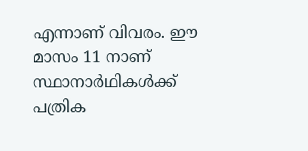എന്നാണ് വിവരം. ഈ മാസം 11 നാണ് സ്ഥാനാർഥികൾക്ക് പത്രിക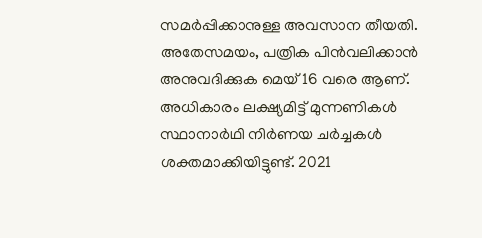സമർപ്പിക്കാനുള്ള അവസാന തീയതി. അതേസമയം, പത്രിക പിൻവലിക്കാൻ അനുവദിക്കുക മെയ് 16 വരെ ആണ്. അധികാരം ലക്ഷ്യമിട്ട് മുന്നണികൾ സ്ഥാനാർഥി നിർണയ ചർച്ചകൾ ശക്തമാക്കിയിട്ടുണ്ട്. 2021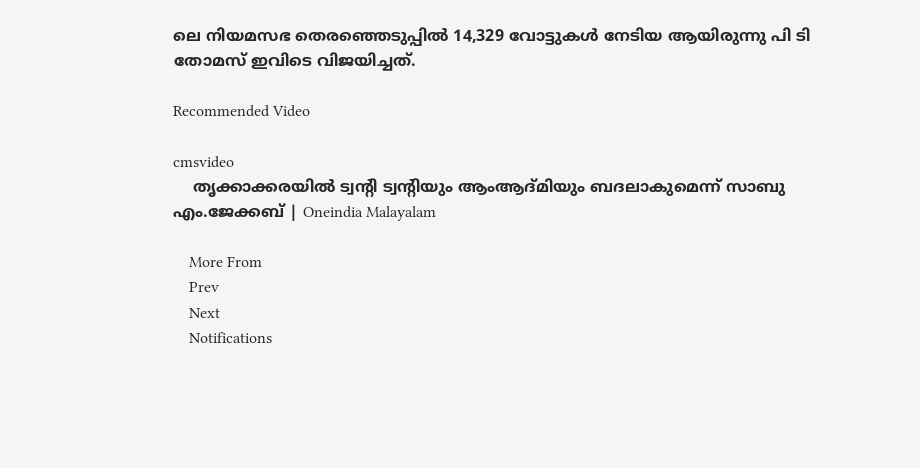ലെ നിയമസഭ തെരഞ്ഞെടുപ്പിൽ 14,329 വോട്ടുകൾ നേടിയ ആയിരുന്നു പി ടി തോമസ് ഇവിടെ വിജയിച്ചത്.

Recommended Video

cmsvideo
    തൃക്കാക്കരയില്‍ ട്വന്റി ട്വന്റിയും ആംആദ്മിയും ബദലാകുമെന്ന് സാബു എം.ജേക്കബ് | Oneindia Malayalam

    More From
    Prev
    Next
    Notifications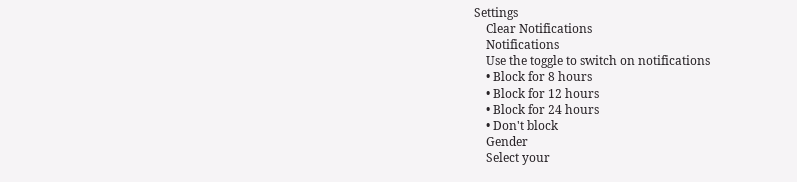Settings
    Clear Notifications
    Notifications
    Use the toggle to switch on notifications
    • Block for 8 hours
    • Block for 12 hours
    • Block for 24 hours
    • Don't block
    Gender
    Select your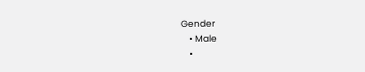Gender
    • Male
    •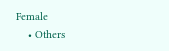Female
    • Others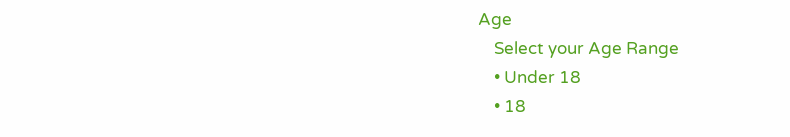Age
    Select your Age Range
    • Under 18
    • 18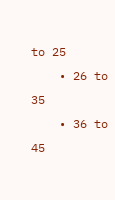to 25
    • 26 to 35
    • 36 to 45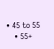• 45 to 55
    • 55+